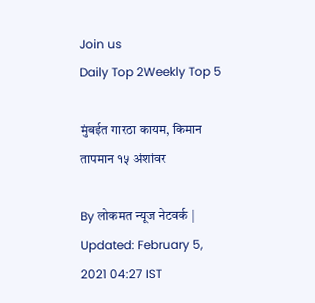Join us
Daily Top 2Weekly Top 5

मुंबईत गारठा कायम, किमान तापमान १५ अंशांवर

By लोकमत न्यूज नेटवर्क | Updated: February 5, 2021 04:27 IST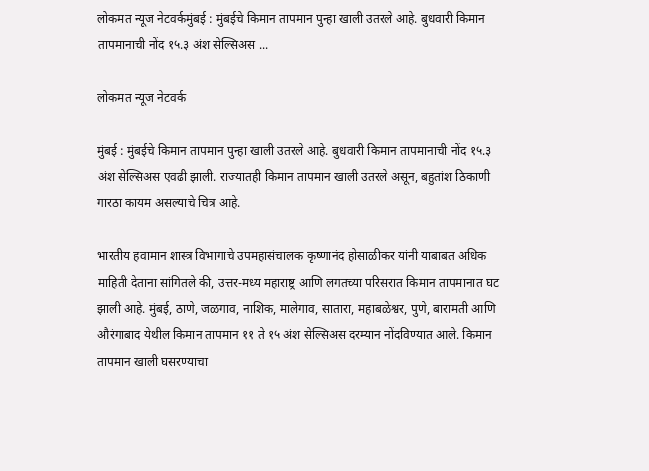लोकमत न्यूज नेटवर्कमुंबई : मुंबईचे किमान तापमान पुन्हा खाली उतरले आहे. बुधवारी किमान तापमानाची नोंद १५.३ अंश सेल्सिअस ...

लोकमत न्यूज नेटवर्क

मुंबई : मुंबईचे किमान तापमान पुन्हा खाली उतरले आहे. बुधवारी किमान तापमानाची नोंद १५.३ अंश सेल्सिअस एवढी झाली. राज्यातही किमान तापमान खाली उतरले असून, बहुतांश ठिकाणी गारठा कायम असल्याचे चित्र आहे.

भारतीय हवामान शास्त्र विभागाचे उपमहासंचालक कृष्णानंद होसाळीकर यांनी याबाबत अधिक माहिती देताना सांगितले की, उत्तर-मध्य महाराष्ट्र आणि लगतच्या परिसरात किमान तापमानात घट झाली आहे. मुंबई, ठाणे, जळगाव, नाशिक, मालेगाव, सातारा, महाबळेश्वर, पुणे, बारामती आणि औरंगाबाद येथील किमान तापमान ११ ते १५ अंश सेल्सिअस दरम्यान नोंदविण्यात आले. किमान तापमान खाली घसरण्याचा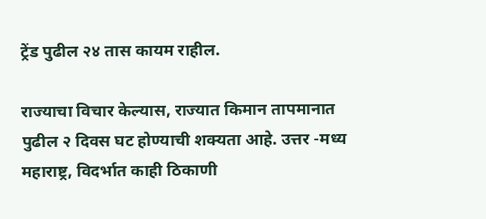ट्रेंड पुढील २४ तास कायम राहील.

राज्याचा विचार केल्यास, राज्यात किमान तापमानात पुढील २ दिवस घट होण्याची शक्यता आहे. उत्तर -मध्य महाराष्ट्र, विदर्भात काही ठिकाणी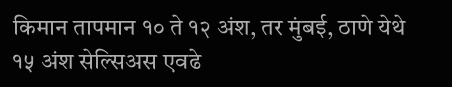किमान तापमान १० ते १२ अंश, तर मुंबई, ठाणे येथे १५ अंश सेल्सिअस एवढे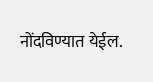नोंदविण्यात येईल.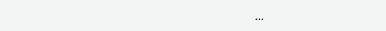...